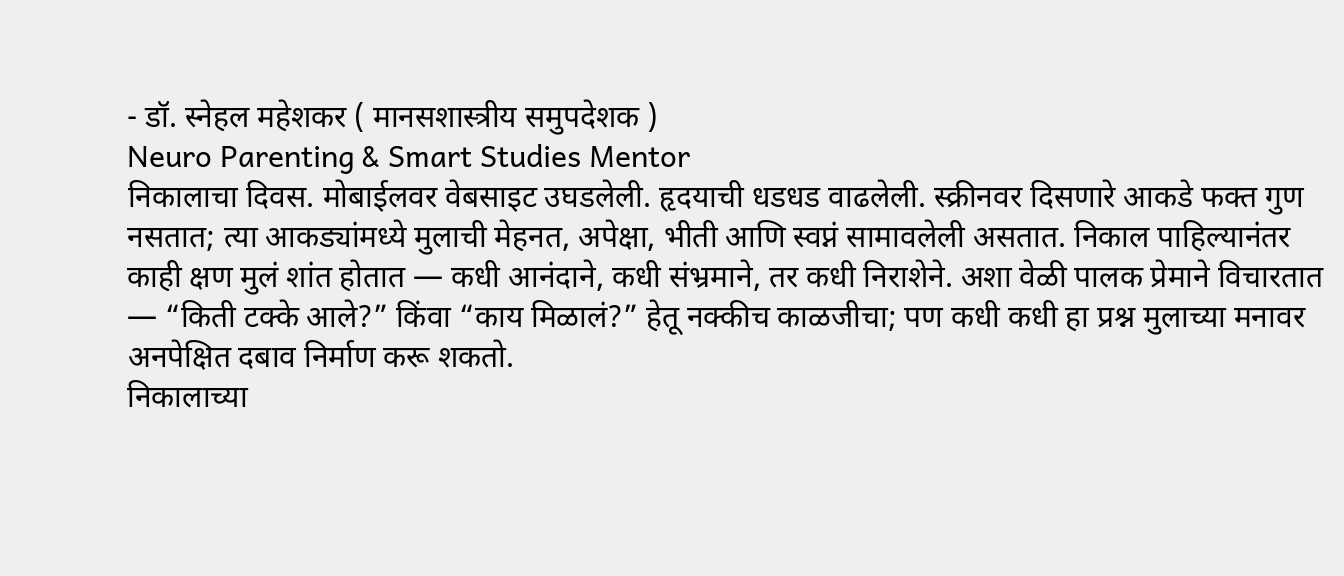- डॉ. स्नेहल महेशकर ( मानसशास्त्रीय समुपदेशक )
Neuro Parenting & Smart Studies Mentor
निकालाचा दिवस. मोबाईलवर वेबसाइट उघडलेली. हृदयाची धडधड वाढलेली. स्क्रीनवर दिसणारे आकडे फक्त गुण नसतात; त्या आकड्यांमध्ये मुलाची मेहनत, अपेक्षा, भीती आणि स्वप्नं सामावलेली असतात. निकाल पाहिल्यानंतर काही क्षण मुलं शांत होतात — कधी आनंदाने, कधी संभ्रमाने, तर कधी निराशेने. अशा वेळी पालक प्रेमाने विचारतात — “किती टक्के आले?” किंवा “काय मिळालं?” हेतू नक्कीच काळजीचा; पण कधी कधी हा प्रश्न मुलाच्या मनावर अनपेक्षित दबाव निर्माण करू शकतो.
निकालाच्या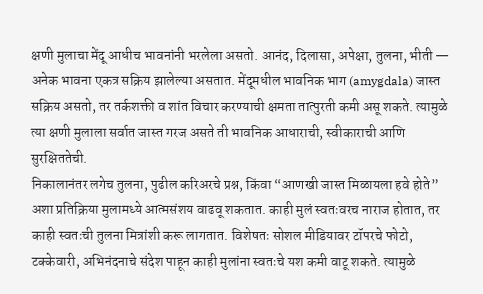क्षणी मुलाचा मेंदू आधीच भावनांनी भरलेला असतो. आनंद, दिलासा, अपेक्षा, तुलना, भीती — अनेक भावना एकत्र सक्रिय झालेल्या असतात. मेंदूमधील भावनिक भाग (amygdala) जास्त सक्रिय असतो, तर तर्कशक्ती व शांत विचार करण्याची क्षमता तात्पुरती कमी असू शकते. त्यामुळे त्या क्षणी मुलाला सर्वात जास्त गरज असते ती भावनिक आधाराची, स्वीकाराची आणि सुरक्षिततेची.
निकालानंतर लगेच तुलना, पुढील करिअरचे प्रश्न, किंवा “आणखी जास्त मिळायला हवे होते” अशा प्रतिक्रिया मुलामध्ये आत्मसंशय वाढवू शकतात. काही मुलं स्वतःवरच नाराज होतात, तर काही स्वतःची तुलना मित्रांशी करू लागतात. विशेषतः सोशल मीडियावर टॉपरचे फोटो, टक्केवारी, अभिनंदनाचे संदेश पाहून काही मुलांना स्वतःचे यश कमी वाटू शकते. त्यामुळे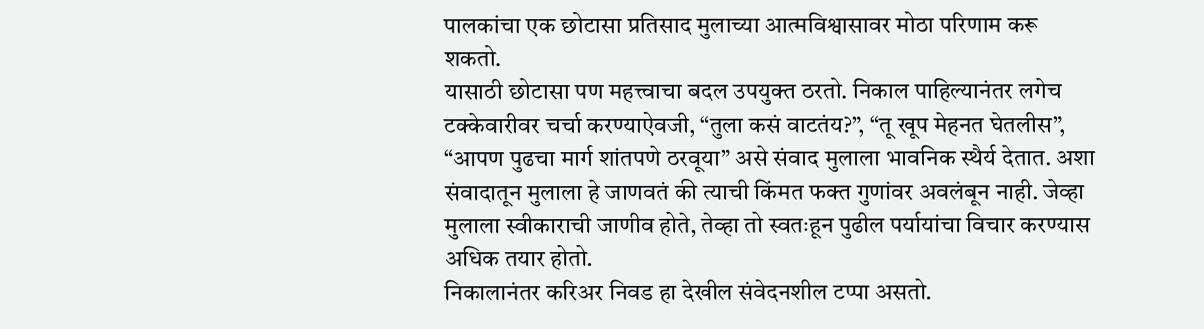पालकांचा एक छोटासा प्रतिसाद मुलाच्या आत्मविश्वासावर मोठा परिणाम करू शकतो.
यासाठी छोटासा पण महत्त्वाचा बदल उपयुक्त ठरतो. निकाल पाहिल्यानंतर लगेच टक्केवारीवर चर्चा करण्याऐवजी, “तुला कसं वाटतंय?”, “तू खूप मेहनत घेतलीस”, “आपण पुढचा मार्ग शांतपणे ठरवूया” असे संवाद मुलाला भावनिक स्थैर्य देतात. अशा संवादातून मुलाला हे जाणवतं की त्याची किंमत फक्त गुणांवर अवलंबून नाही. जेव्हा मुलाला स्वीकाराची जाणीव होते, तेव्हा तो स्वतःहून पुढील पर्यायांचा विचार करण्यास अधिक तयार होतो.
निकालानंतर करिअर निवड हा देखील संवेदनशील टप्पा असतो.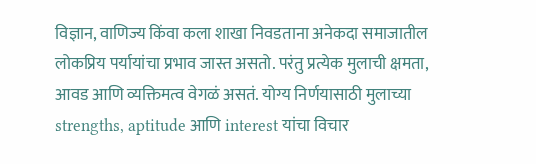विज्ञान, वाणिज्य किंवा कला शाखा निवडताना अनेकदा समाजातील लोकप्रिय पर्यायांचा प्रभाव जास्त असतो. परंतु प्रत्येक मुलाची क्षमता, आवड आणि व्यक्तिमत्व वेगळं असतं. योग्य निर्णयासाठी मुलाच्या strengths, aptitude आणि interest यांचा विचार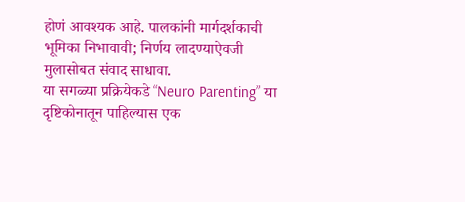होणं आवश्यक आहे. पालकांनी मार्गदर्शकाची भूमिका निभावावी; निर्णय लादण्याऐवजी मुलासोबत संवाद साधावा.
या सगळ्या प्रक्रियेकडे “Neuro Parenting” या दृष्टिकोनातून पाहिल्यास एक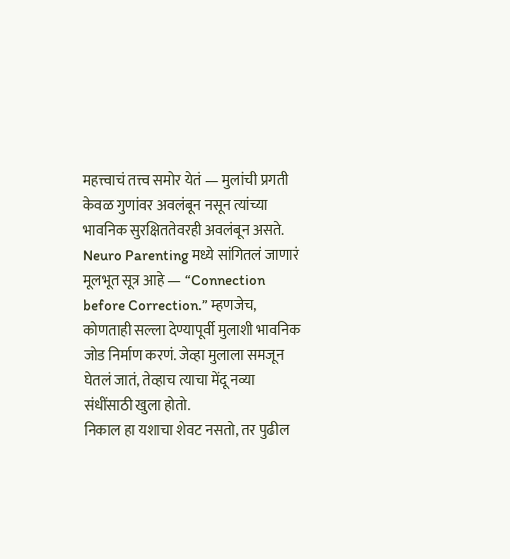महत्त्वाचं तत्त्व समोर येतं — मुलांची प्रगती केवळ गुणांवर अवलंबून नसून त्यांच्या भावनिक सुरक्षिततेवरही अवलंबून असते. Neuro Parenting मध्ये सांगितलं जाणारं मूलभूत सूत्र आहे — “Connection before Correction.” म्हणजेच, कोणताही सल्ला देण्यापूर्वी मुलाशी भावनिक जोड निर्माण करणं. जेव्हा मुलाला समजून घेतलं जातं, तेव्हाच त्याचा मेंदू नव्या संधींसाठी खुला होतो.
निकाल हा यशाचा शेवट नसतो, तर पुढील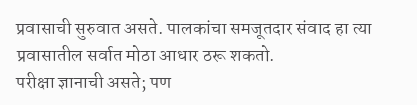प्रवासाची सुरुवात असते. पालकांचा समजूतदार संवाद हा त्या प्रवासातील सर्वात मोठा आधार ठरू शकतो.
परीक्षा ज्ञानाची असते; पण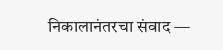निकालानंतरचा संवाद —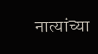नात्यांच्या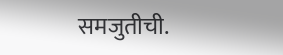समजुतीची.